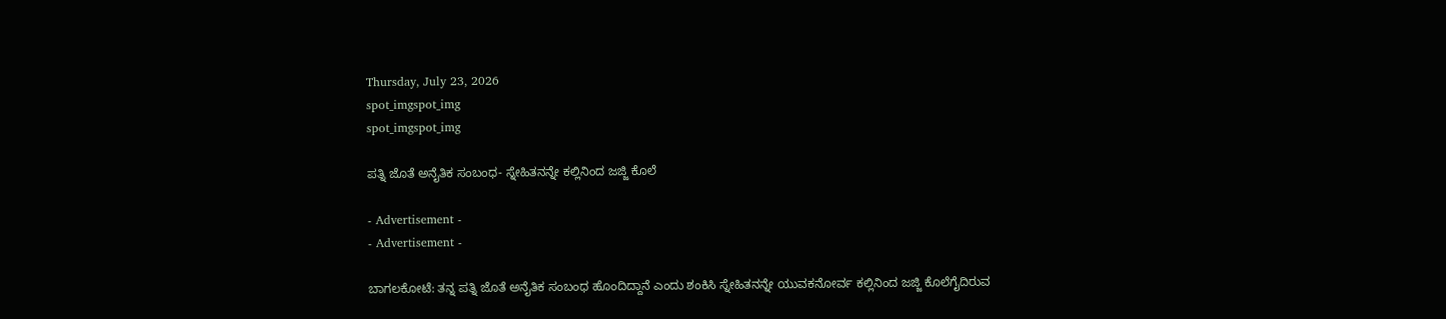Thursday, July 23, 2026
spot_imgspot_img
spot_imgspot_img

ಪತ್ನಿ ಜೊತೆ ಅನೈತಿಕ ಸಂಬಂಧ- ಸ್ನೇಹಿತನನ್ನೇ ಕಲ್ಲಿನಿಂದ ಜಜ್ಜಿ ಕೊಲೆ

- Advertisement -
- Advertisement -

ಬಾಗಲಕೋಟೆ: ತನ್ನ ಪತ್ನಿ ಜೊತೆ ಅನೈತಿಕ ಸಂಬಂಧ ಹೊಂದಿದ್ದಾನೆ ಎಂದು ಶಂಕಿಸಿ ಸ್ನೇಹಿತನನ್ನೇ ಯುವಕನೋರ್ವ ಕಲ್ಲಿನಿಂದ ಜಜ್ಜಿ ಕೊಲೆಗೈದಿರುವ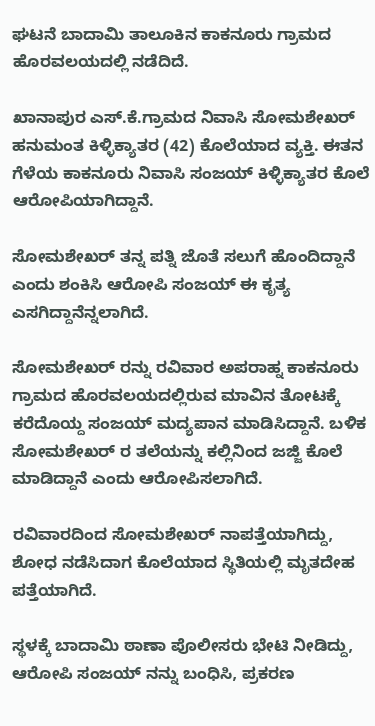ಘಟನೆ ಬಾದಾಮಿ ತಾಲೂಕಿನ ಕಾಕನೂರು ಗ್ರಾಮದ ಹೊರವಲಯದಲ್ಲಿ ನಡೆದಿದೆ.

ಖಾನಾಪುರ ಎಸ್.ಕೆ.ಗ್ರಾಮದ ನಿವಾಸಿ ಸೋಮಶೇಖರ್ ಹನುಮಂತ ಕಿಳ್ಳಿಕ್ಯಾತರ (42) ಕೊಲೆಯಾದ ವ್ಯಕ್ತಿ. ಈತನ ಗೆಳೆಯ ಕಾಕನೂರು ನಿವಾಸಿ ಸಂಜಯ್ ಕಿಳ್ಳಿಕ್ಯಾತರ ಕೊಲೆ ಆರೋಪಿಯಾಗಿದ್ದಾನೆ.

ಸೋಮಶೇಖ‌ರ್ ತನ್ನ ಪತ್ನಿ ಜೊತೆ ಸಲುಗೆ ಹೊಂದಿದ್ದಾನೆ ಎಂದು ಶಂಕಿಸಿ ಆರೋಪಿ ಸಂಜಯ್ ಈ ಕೃತ್ಯ ಎಸಗಿದ್ದಾನೆನ್ನಲಾಗಿದೆ.

ಸೋಮಶೇಖರ್ ರನ್ನು ರವಿವಾರ ಅಪರಾಹ್ನ ಕಾಕನೂರು ಗ್ರಾಮದ ಹೊರವಲಯದಲ್ಲಿರುವ ಮಾವಿನ ತೋಟಕ್ಕೆ ಕರೆದೊಯ್ದ ಸಂಜಯ್ ಮದ್ಯಪಾನ ಮಾಡಿಸಿದ್ದಾನೆ. ಬಳಿಕ ಸೋಮಶೇಖರ್ ರ ತಲೆಯನ್ನು ಕಲ್ಲಿನಿಂದ ಜಜ್ಜಿ ಕೊಲೆ ಮಾಡಿದ್ದಾನೆ ಎಂದು ಆರೋಪಿಸಲಾಗಿದೆ.

ರವಿವಾರದಿಂದ ಸೋಮಶೇಖ‌ರ್ ನಾಪತ್ತೆಯಾಗಿದ್ದು, ಶೋಧ ನಡೆಸಿದಾಗ ಕೊಲೆಯಾದ ಸ್ಥಿತಿಯಲ್ಲಿ ಮೃತದೇಹ ಪತ್ತೆಯಾಗಿದೆ.

ಸ್ಥಳಕ್ಕೆ ಬಾದಾಮಿ ಠಾಣಾ ಪೊಲೀಸರು ಭೇಟಿ ನೀಡಿದ್ದು, ಆರೋಪಿ ಸಂಜಯ್ ನನ್ನು ಬಂಧಿಸಿ, ಪ್ರಕರಣ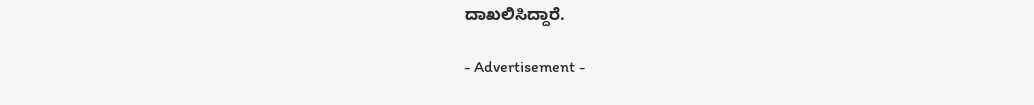ದಾಖಲಿಸಿದ್ದಾರೆ.

- Advertisement -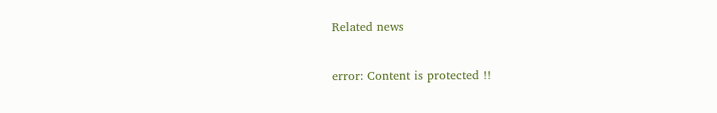Related news

error: Content is protected !!